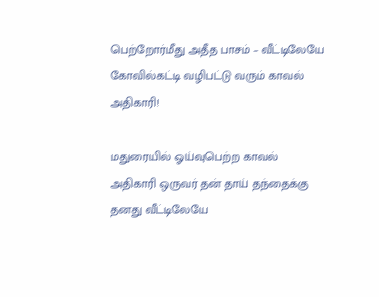பெற்றோர்மீது அதீத பாசம் – வீட்டிலேயே கோவில்கட்டி வழிபட்டு வரும் காவல் அதிகாரி!

மதுரையில் ஓய்வுபெற்ற காவல் அதிகாரி ஒருவர் தன் தாய் தந்தைக்கு தனது வீட்டிலேயே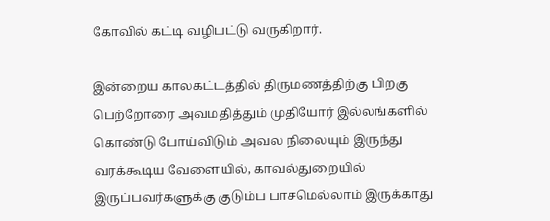கோவில் கட்டி வழிபட்டு வருகிறார்.

இன்றைய காலகட்டத்தில் திருமணத்திற்கு பிறகு பெற்றோரை அவமதித்தும் முதியோர் இல்லங்களில் கொண்டு போய்விடும் அவல நிலையும் இருந்து வரக்கூடிய வேளையில், காவல்துறையில் இருப்பவர்களுக்கு குடும்ப பாசமெல்லாம் இருக்காது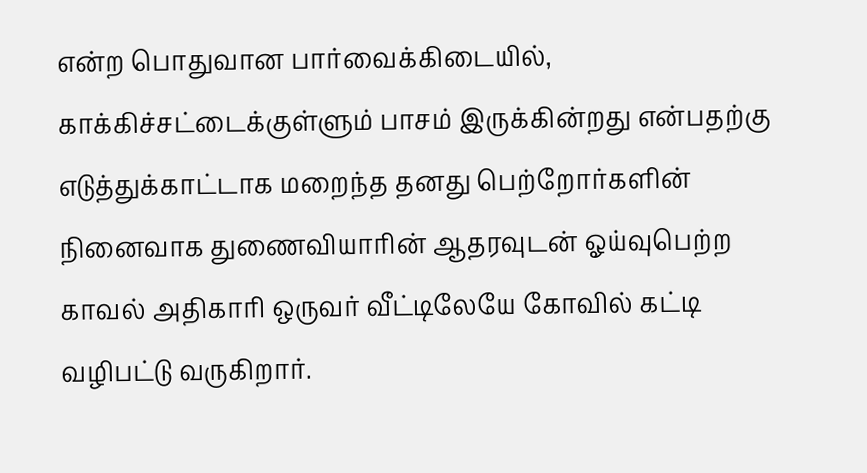என்ற பொதுவான பார்வைக்கிடையில், காக்கிச்சட்டைக்குள்ளும் பாசம் இருக்கின்றது என்பதற்கு எடுத்துக்காட்டாக மறைந்த தனது பெற்றோர்களின் நினைவாக துணைவியாரின் ஆதரவுடன் ஓய்வுபெற்ற காவல் அதிகாரி ஒருவர் வீட்டிலேயே கோவில் கட்டி வழிபட்டு வருகிறார்.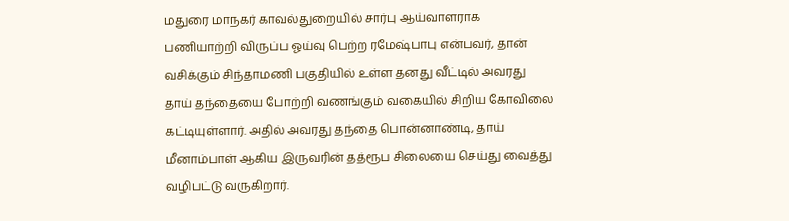மதுரை மாநகர் காவல்துறையில் சார்பு ஆய்வாளராக பணியாற்றி விருப்ப ஓய்வு பெற்ற ரமேஷ்பாபு என்பவர், தான் வசிக்கும் சிந்தாமணி பகுதியில் உள்ள தனது வீட்டில் அவரது தாய் தந்தையை போற்றி வணங்கும் வகையில் சிறிய கோவிலை கட்டியுள்ளார். அதில் அவரது தந்தை பொன்னாண்டி, தாய் மீனாம்பாள் ஆகிய இருவரின் தத்ரூப சிலையை செய்து வைத்து வழிபட்டு வருகிறார்.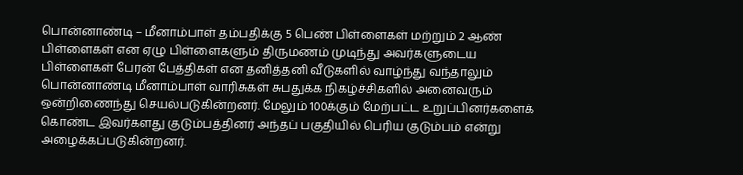பொன்னாண்டி – மீனாம்பாள் தம்பதிக்கு 5 பெண் பிள்ளைகள் மற்றும் 2 ஆண் பிள்ளைகள் என ஏழு பிள்ளைகளும் திருமணம் முடிந்து அவர்களுடைய பிள்ளைகள் பேரன் பேத்திகள் என தனித்தனி வீடுகளில் வாழ்ந்து வந்தாலும் பொன்னாண்டி மீனாம்பாள் வாரிசுகள் சுபதுக்க நிகழ்ச்சிகளில் அனைவரும் ஒன்றிணைந்து செயல்படுகின்றனர். மேலும் 100க்கும் மேற்பட்ட உறுப்பினர்களைக் கொண்ட இவர்களது குடும்பத்தினர் அந்தப் பகுதியில் பெரிய குடும்பம் என்று அழைக்கப்படுகின்றனர்.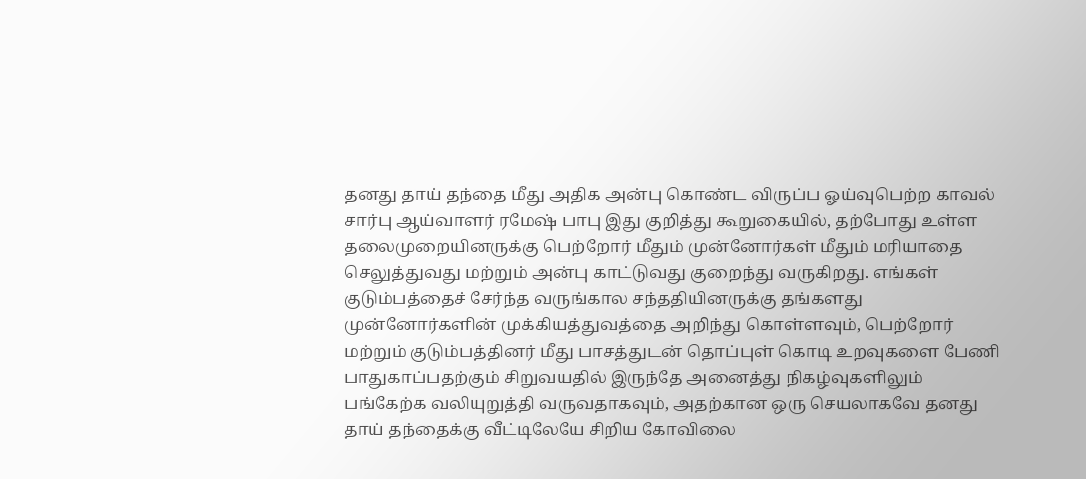தனது தாய் தந்தை மீது அதிக அன்பு கொண்ட விருப்ப ஓய்வுபெற்ற காவல் சார்பு ஆய்வாளர் ரமேஷ் பாபு இது குறித்து கூறுகையில், தற்போது உள்ள தலைமுறையினருக்கு பெற்றோர் மீதும் முன்னோர்கள் மீதும் மரியாதை செலுத்துவது மற்றும் அன்பு காட்டுவது குறைந்து வருகிறது. எங்கள் குடும்பத்தைச் சேர்ந்த வருங்கால சந்ததியினருக்கு தங்களது முன்னோர்களின் முக்கியத்துவத்தை அறிந்து கொள்ளவும், பெற்றோர் மற்றும் குடும்பத்தினர் மீது பாசத்துடன் தொப்புள் கொடி உறவுகளை பேணி பாதுகாப்பதற்கும் சிறுவயதில் இருந்தே அனைத்து நிகழ்வுகளிலும் பங்கேற்க வலியுறுத்தி வருவதாகவும், அதற்கான ஒரு செயலாகவே தனது தாய் தந்தைக்கு வீட்டிலேயே சிறிய கோவிலை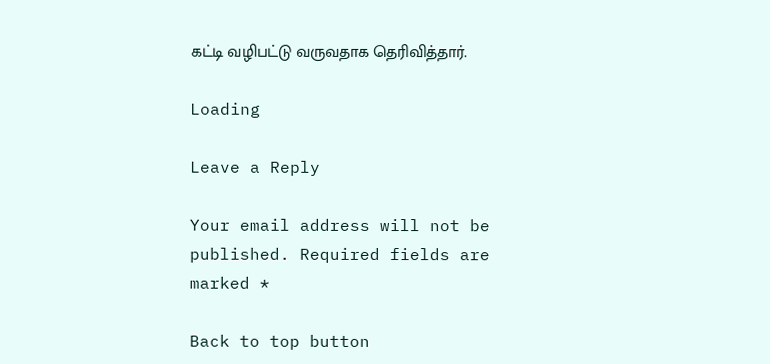கட்டி வழிபட்டு வருவதாக தெரிவித்தார்.

Loading

Leave a Reply

Your email address will not be published. Required fields are marked *

Back to top button